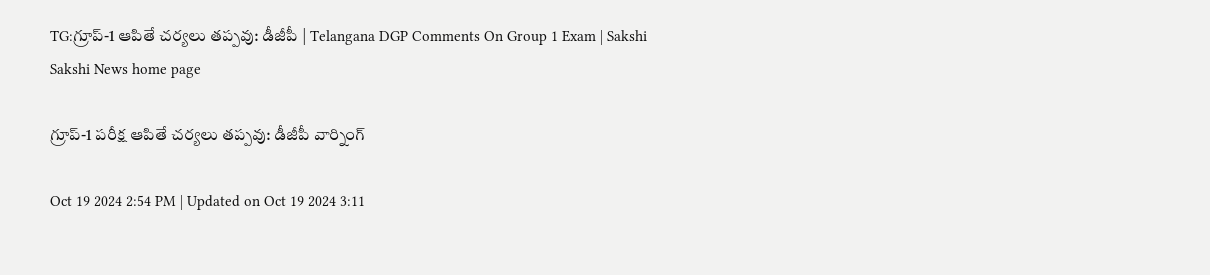TG:గ్రూప్‌-1 ఆపితే చర్యలు తప్పవు: డీజీపీ | Telangana DGP Comments On Group 1 Exam | Sakshi
Sakshi News home page

గ్రూప్‌-1 పరీక్ష ఆపితే చర్యలు తప్పవు: డీజీపీ వార్నింగ్‌

Oct 19 2024 2:54 PM | Updated on Oct 19 2024 3:11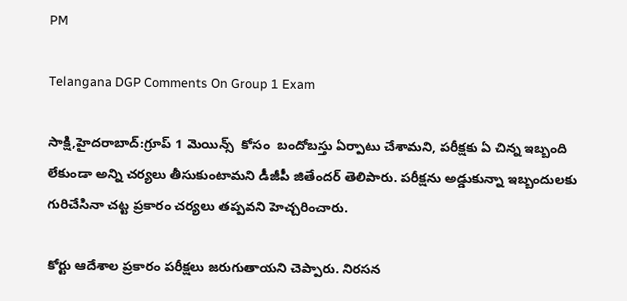PM

Telangana DGP Comments On Group 1 Exam

సాక్షి,హైదరాబాద్‌:గ్రూప్ 1 మెయిన్స్  కోసం  బందోబస్తు ఏర్పాటు చేశామని, పరీక్షకు ఏ చిన్న ఇబ్బంది లేకుండా అన్ని చర్యలు తీసుకుంటామని డీజీపీ జితేందర్‌ తెలిపారు. పరీక్షను అడ్డుకున్నా ఇబ్బందులకు గురిచేసినా చట్ట ప్రకారం చర్యలు తప్పవని హెచ్చరించారు.

కోర్టు ఆదేశాల ప్రకారం పరీక్షలు జరుగుతాయని చెప్పారు. నిరసన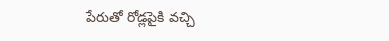పేరుతో రోడ్లపైకి వచ్చి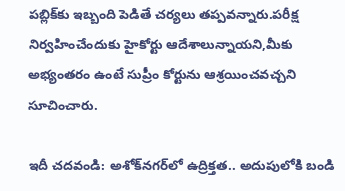పబ్లిక్‌కు ఇబ్బంది పెడితే చర్యలు తప్పవన్నారు.పరీక్ష నిర్వహించేందుకు హైకోర్టు ఆదేశాలున్నాయని,మీకు అభ్యంతరం ఉంటే సుప్రీం కోర్టును ఆశ్రయించవచ్చని సూచించారు.

ఇదీ చదవండి: అశోక్‌నగర్‌లో ఉద్రిక్తత.. అదుపులోకి బండి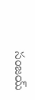సంజయ్‌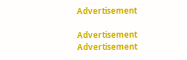Advertisement

Advertisement
Advertisement